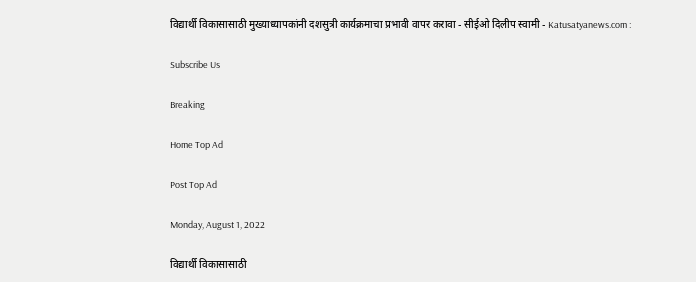विद्यार्थी विकासासाठी मुख्याध्यापकांनी दशसुत्री कार्यक्रमाचा प्रभावी वापर करावा - सीईओ दिलीप स्वामी - Katusatyanews.com :

Subscribe Us

Breaking

Home Top Ad

Post Top Ad

Monday, August 1, 2022

विद्यार्थी विकासासाठी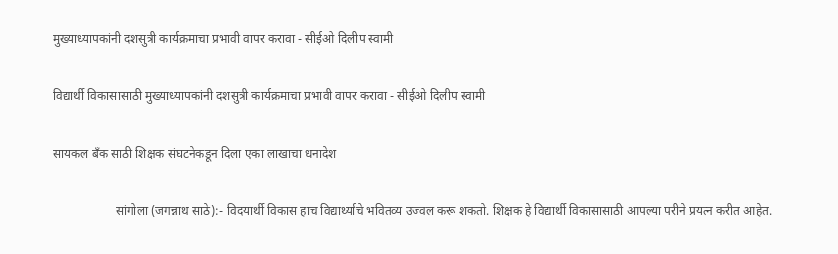मुख्याध्यापकांनी दशसुत्री कार्यक्रमाचा प्रभावी वापर करावा - सीईओ दिलीप स्वामी

विद्यार्थी विकासासाठी मुख्याध्यापकांनी दशसुत्री कार्यक्रमाचा प्रभावी वापर करावा - सीईओ दिलीप स्वामी

सायकल बँक साठी शिक्षक संघटनेकडून दिला एका लाखाचा धनादेश

                    सांगोला (जगन्नाथ साठे):- विदयार्थी विकास हाच विद्यार्थ्याचे भवितव्य उज्वल करू शकतो. शिक्षक हे विद्यार्थी विकासासाठी आपल्या परीने प्रयत्न करीत आहेत.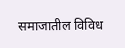समाजातील विविध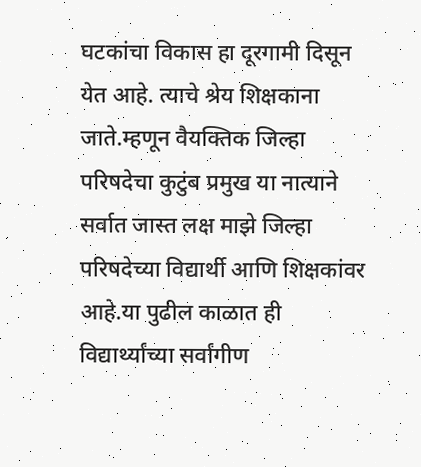घटकांचा विकास हा दूरगामी दिसून येत आहे. त्याचे श्रेय शिक्षकाना जाते.म्हणून वैयक्तिक जिल्हा परिषदेचा कुटुंब प्रमुख या नात्याने सर्वात जास्त लक्ष माझे जिल्हा परिषदेच्या विद्यार्थी आणि शिक्षकांवर आहे.या पुढील काळात ही विद्यार्थ्यांच्या सर्वांगीण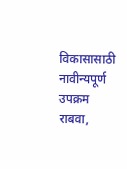विकासासाठी नावीन्यपूर्ण उपक्रम राबवा,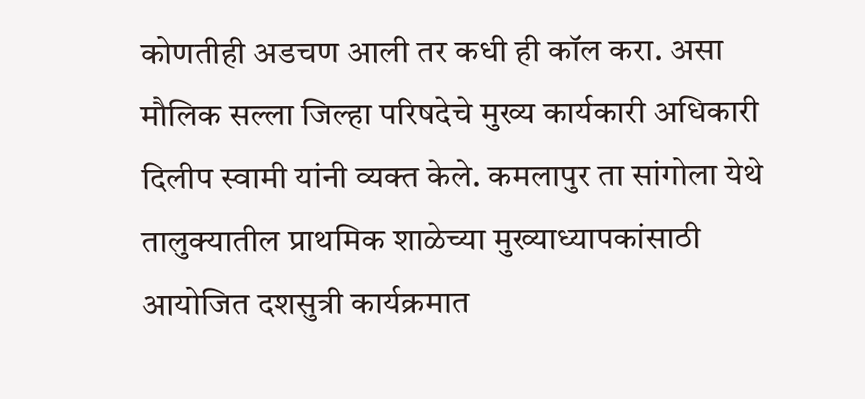कोणतीही अडचण आली तर कधी ही कॉल करा. असा मौलिक सल्ला जिल्हा परिषदेचे मुख्य कार्यकारी अधिकारी दिलीप स्वामी यांनी व्यक्त केले. कमलापुर ता सांगोला येथे तालुक्यातील प्राथमिक शाळेच्या मुख्याध्यापकांसाठी आयोजित दशसुत्री कार्यक्रमात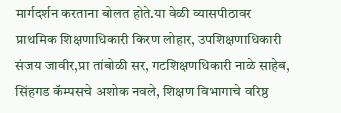मार्गदर्शन करताना बोलत होते.या वेळी व्यासपीठावर प्राथमिक शिक्षणाधिकारी किरण लोहार, उपशिक्षणाधिकारी संजय जावीर,प्रा तांबोळी सर, गटशिक्षणधिकारी नाळे साहेब, सिंहगड कॅम्पसचे अशोक नवले, शिक्षण विभागाचे वरिष्ठ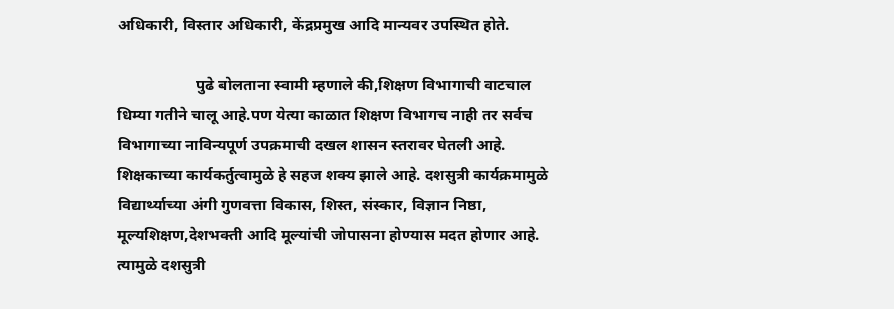अधिकारी, विस्तार अधिकारी, केंद्रप्रमुख आदि मान्यवर उपस्थित होते.

                    पुढे बोलताना स्वामी म्हणाले की,शिक्षण विभागाची वाटचाल धिम्या गतीने चालू आहे.पण येत्या काळात शिक्षण विभागच नाही तर सर्वच विभागाच्या नाविन्यपूर्ण उपक्रमाची दखल शासन स्तरावर घेतली आहे. शिक्षकाच्या कार्यकर्तुत्वामुळे हे सहज शक्य झाले आहे. दशसुत्री कार्यक्रमामुळे विद्यार्थ्याच्या अंगी गुणवत्ता विकास, शिस्त, संस्कार, विज्ञान निष्ठा, मूल्यशिक्षण,देशभक्ती आदि मूल्यांची जोपासना होण्यास मदत होणार आहे. त्यामुळे दशसुत्री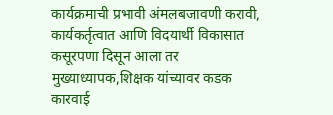कार्यक्रमाची प्रभावी अंमलबजावणी करावी, कार्यकर्तृत्वात आणि विदयार्थी विकासात कसूरपणा दिसून आला तर मुख्याध्यापक,शिक्षक यांच्यावर कडक कारवाई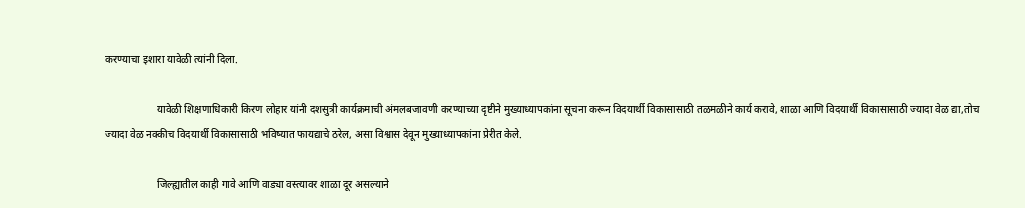करण्याचा इशारा यावेळी त्यांनी दिला.

                    यावेळी शिक्षणाधिकारी किरण लोहार यांनी दशसुत्री कार्यक्रमाची अंमलबजावणी करण्याच्या दृष्टीने मुख्याध्यापकांना सूचना करून विदयार्थी विकासासाठी तळमळीने कार्य करावे, शाळा आणि विदयार्थी विकासासाठी ज्यादा वेळ द्या,तोच ज्यादा वेळ नक्कीच विदयार्थी विकासासाठी भविष्यात फायद्याचे ठरेल, असा विश्वास देवून मुख्याध्यापकांना प्रेरीत केले.

                    जिल्ह्यातील काही गावे आणि वाड्या वस्त्यावर शाळा दूर असल्याने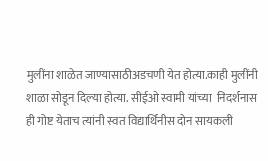मुलींना शाळेत जाण्यासाठीअडचणी येत होत्या.काही मुलींनी शाळा सोडून दिल्या होत्या. सीईओ स्वामी यांच्या  निदर्शनास ही गोष्ट येताच त्यांनी स्वत विद्यार्थिनीस दोन सायकली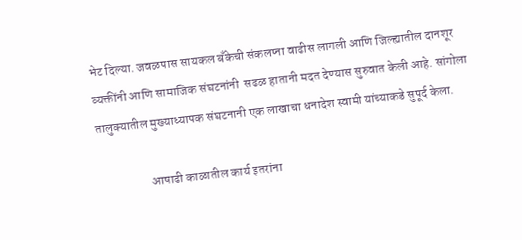भेट दिल्या. जवळपास सायकल बँकेची संकलप्ना वाढीस लागली आणि जिल्ह्यातील दानशूर व्यक्तींनी आणि सामाजिक संघटनांनी  सढळ हातानी मदत देण्यास सुरुवात केली आहे. सांगोला तालुक्यातील मुख्याध्यापक संघटनानी एक लाखाचा धनादेश स्वामी यांच्याकडे सुपूर्द केला.

                    आषाढी काळातील कार्य इतरांना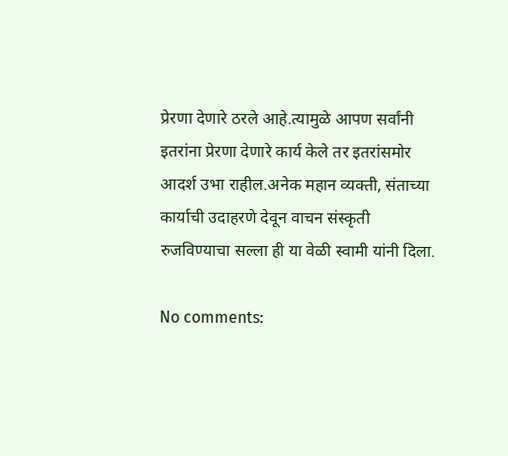प्रेरणा देणारे ठरले आहे.त्यामुळे आपण सर्वांनी इतरांना प्रेरणा देणारे कार्य केले तर इतरांसमोर आदर्श उभा राहील.अनेक महान व्यक्ती, संताच्या कार्याची उदाहरणे देवून वाचन संस्कृती रुजविण्याचा सल्ला ही या वेळी स्वामी यांनी दिला.

No comments: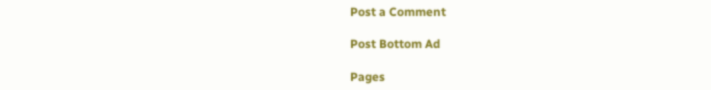Post a Comment

Post Bottom Ad

Pages